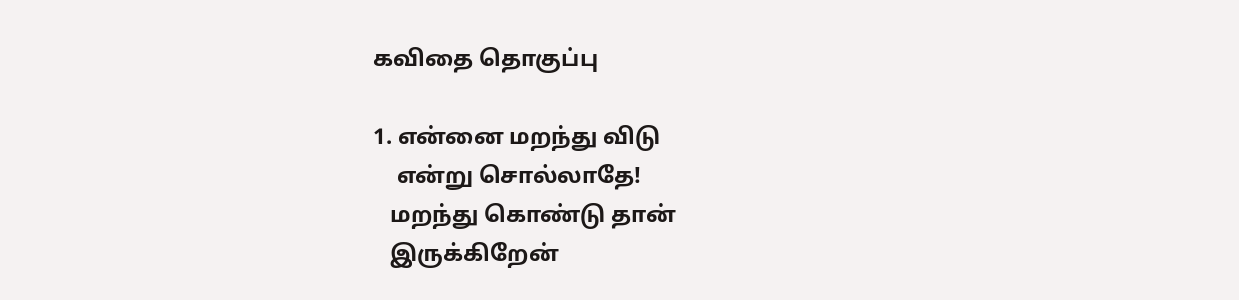கவிதை தொகுப்பு

1. என்னை மறந்து விடு
    என்று சொல்லாதே!
   மறந்து கொண்டு தான்
   இருக்கிறேன்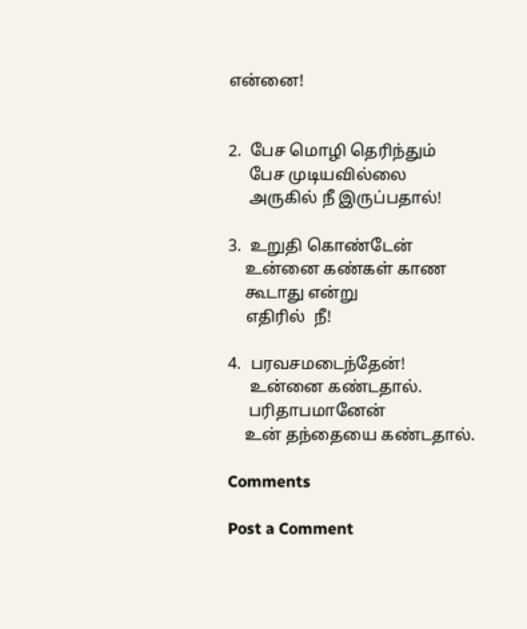என்னை!


2.  பேச மொழி தெரிந்தும்
     பேச முடியவில்லை
     அருகில் நீ இருப்பதால்!

3.  உறுதி கொண்டேன்
    உன்னை கண்கள் காண
    கூடாது என்று
    எதிரில்  நீ!

4.  பரவசமடைந்தேன்!
     உன்னை கண்டதால்.
     பரிதாபமானேன்
    உன் தந்தையை கண்டதால்.

Comments

Post a Comment